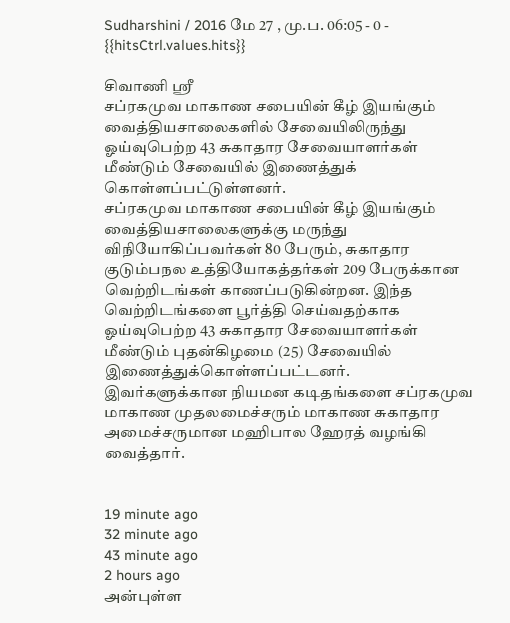Sudharshini / 2016 மே 27 , மு.ப. 06:05 - 0 - {{hitsCtrl.values.hits}}

சிவாணி ஸ்ரீ
சப்ரகமுவ மாகாண சபையின் கீழ் இயங்கும் வைத்தியசாலைகளில் சேவையிலிருந்து ஓய்வுபெற்ற 43 சுகாதார சேவையாளர்கள் மீண்டும் சேவையில் இணைத்துக் கொள்ளப்பட்டுள்ளனர்.
சப்ரகமுவ மாகாண சபையின் கீழ் இயங்கும் வைத்தியசாலைகளுக்கு மருந்து விநியோகிப்பவர்கள் 80 பேரும், சுகாதார குடும்பநல உத்தியோகத்தர்கள் 209 பேருக்கான வெற்றிடங்கள் காணப்படுகின்றன. இந்த வெற்றிடங்களை பூர்த்தி செய்வதற்காக ஓய்வுபெற்ற 43 சுகாதார சேவையாளர்கள் மீண்டும் புதன்கிழமை (25) சேவையில் இணைத்துக்கொள்ளப்பட்டனர்.
இவர்களுக்கான நியமன கடிதங்களை சப்ரகமுவ மாகாண முதலமைச்சரும் மாகாண சுகாதார அமைச்சருமான மஹிபால ஹேரத் வழங்கி வைத்தார்.


19 minute ago
32 minute ago
43 minute ago
2 hours ago
அன்புள்ள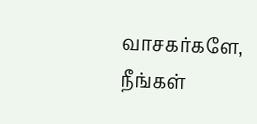வாசகர்களே,
நீங்கள்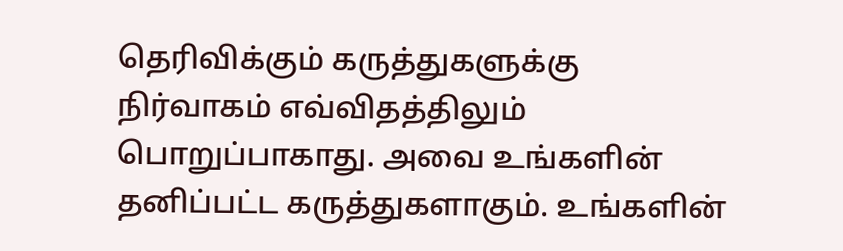தெரிவிக்கும் கருத்துகளுக்கு நிர்வாகம் எவ்விதத்திலும் பொறுப்பாகாது. அவை உங்களின் தனிப்பட்ட கருத்துகளாகும். உங்களின்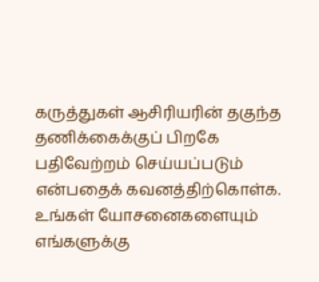கருத்துகள் ஆசிரியரின் தகுந்த தணிக்கைக்குப் பிறகே பதிவேற்றம் செய்யப்படும் என்பதைக் கவனத்திற்கொள்க. உங்கள் யோசனைகளையும் எங்களுக்கு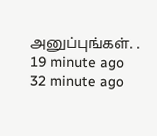அனுப்புங்கள். .
19 minute ago
32 minute ago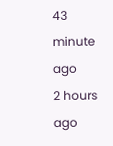43 minute ago
2 hours ago